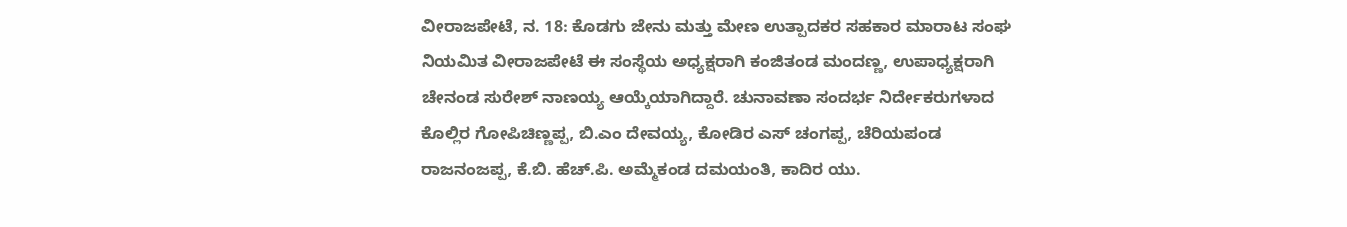ವೀರಾಜಪೇಟೆ, ನ. 18: ಕೊಡಗು ಜೇನು ಮತ್ತು ಮೇಣ ಉತ್ಪಾದಕರ ಸಹಕಾರ ಮಾರಾಟ ಸಂಘ ನಿಯಮಿತ ವೀರಾಜಪೇಟೆ ಈ ಸಂಸ್ಥೆಯ ಅಧ್ಯಕ್ಷರಾಗಿ ಕಂಜಿತಂಡ ಮಂದಣ್ಣ, ಉಪಾಧ್ಯಕ್ಷರಾಗಿ ಚೇನಂಡ ಸುರೇಶ್ ನಾಣಯ್ಯ ಆಯ್ಕೆಯಾಗಿದ್ದಾರೆ. ಚುನಾವಣಾ ಸಂದರ್ಭ ನಿರ್ದೇಕರುಗಳಾದ ಕೊಲ್ಲಿರ ಗೋಪಿಚಿಣ್ಣಪ್ಪ, ಬಿ.ಎಂ ದೇವಯ್ಯ, ಕೋಡಿರ ಎಸ್ ಚಂಗಪ್ಪ, ಚೆರಿಯಪಂಡ ರಾಜನಂಜಪ್ಪ, ಕೆ.ಬಿ. ಹೆಚ್.ಪಿ. ಅಮ್ಮೆಕಂಡ ದಮಯಂತಿ, ಕಾದಿರ ಯು.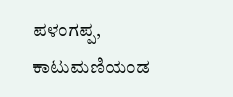ಪಳಂಗಪ್ಪ, ಕಾಟುಮಣಿಯಂಡ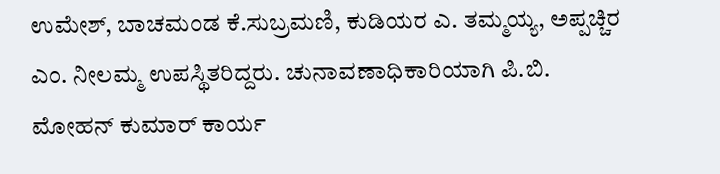ಉಮೇಶ್, ಬಾಚಮಂಡ ಕೆ.ಸುಬ್ರಮಣಿ, ಕುಡಿಯರ ಎ. ತಮ್ಮಯ್ಯ, ಅಪ್ಪಚ್ಚಿರ ಎಂ. ನೀಲಮ್ಮ ಉಪಸ್ಥಿತರಿದ್ದರು. ಚುನಾವಣಾಧಿಕಾರಿಯಾಗಿ ಪಿ.ಬಿ. ಮೋಹನ್ ಕುಮಾರ್ ಕಾರ್ಯ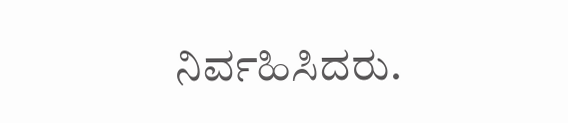ನಿರ್ವಹಿಸಿದರು.